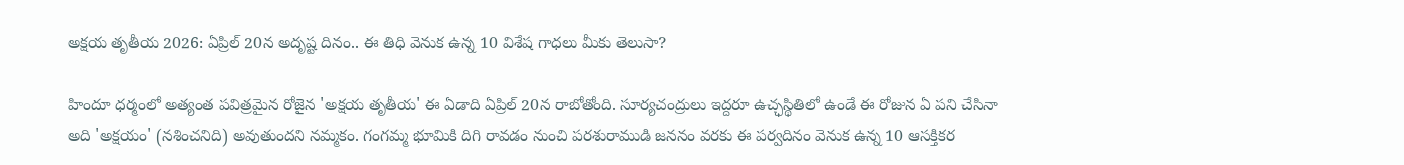అక్షయ తృతీయ 2026: ఏప్రిల్ 20న అదృష్ట దినం.. ఈ తిధి వెనుక ఉన్న 10 విశేష గాధలు మీకు తెలుసా?

హిందూ ధర్మంలో అత్యంత పవిత్రమైన రోజైన 'అక్షయ తృతీయ' ఈ ఏడాది ఏప్రిల్ 20న రాబోతోంది. సూర్యచంద్రులు ఇద్దరూ ఉచ్ఛస్థితిలో ఉండే ఈ రోజున ఏ పని చేసినా అది 'అక్షయం' (నశించనిది) అవుతుందని నమ్మకం. గంగమ్మ భూమికి దిగి రావడం నుంచి పరశురాముడి జననం వరకు ఈ పర్వదినం వెనుక ఉన్న 10 ఆసక్తికర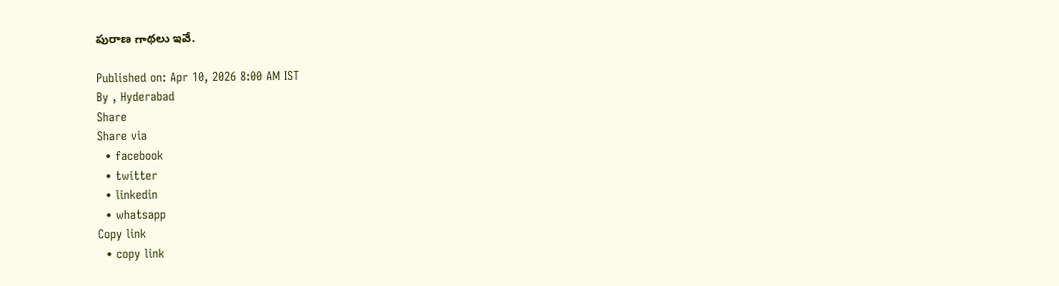పురాణ గాథలు ఇవే.

Published on: Apr 10, 2026 8:00 AM IST
By , Hyderabad
Share
Share via
  • facebook
  • twitter
  • linkedin
  • whatsapp
Copy link
  • copy link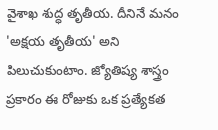వైశాఖ శుద్ధ తృతీయ. దీనినే మనం 'అక్షయ తృతీయ' అని పిలుచుకుంటాం. జ్యోతిష్య శాస్త్రం ప్రకారం ఈ రోజుకు ఒక ప్రత్యేకత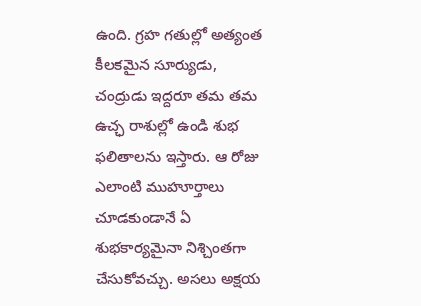ఉంది. గ్రహ గతుల్లో అత్యంత కీలకమైన సూర్యుడు, చంద్రుడు ఇద్దరూ తమ తమ ఉచ్ఛ రాశుల్లో ఉండి శుభ ఫలితాలను ఇస్తారు. ఆ రోజు ఎలాంటి ముహూర్తాలు చూడకుండానే ఏ శుభకార్యమైనా నిశ్చింతగా చేసుకోవచ్చు. అసలు అక్షయ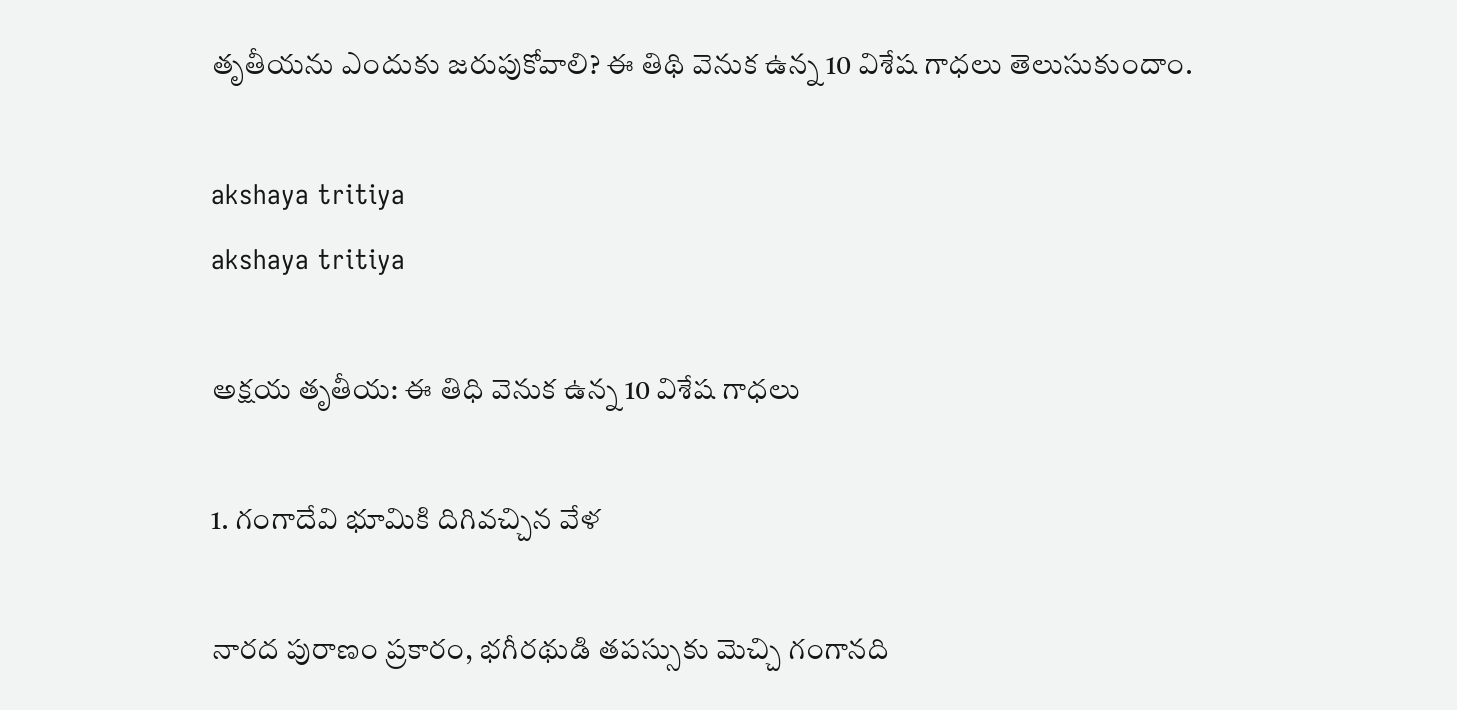తృతీయను ఎందుకు జరుపుకోవాలి? ఈ తిథి వెనుక ఉన్న 10 విశేష గాధలు తెలుసుకుందాం.

akshaya tritiya
akshaya tritiya

అక్షయ తృతీయ: ఈ తిధి వెనుక ఉన్న 10 విశేష గాధలు

1. గంగాదేవి భూమికి దిగివచ్చిన వేళ

నారద పురాణం ప్రకారం, భగీరథుడి తపస్సుకు మెచ్చి గంగానది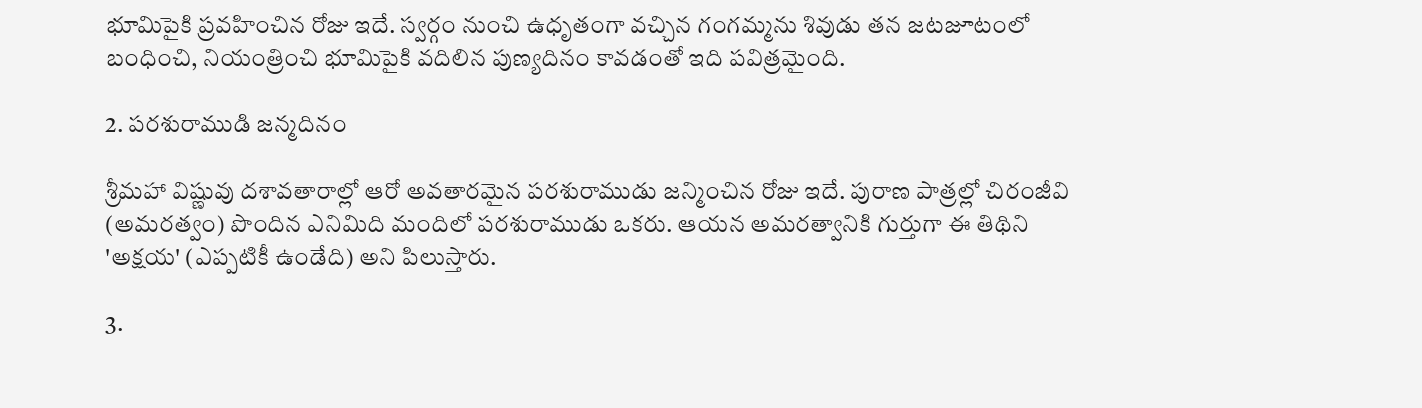భూమిపైకి ప్రవహించిన రోజు ఇదే. స్వర్గం నుంచి ఉధృతంగా వచ్చిన గంగమ్మను శివుడు తన జటజూటంలో బంధించి, నియంత్రించి భూమిపైకి వదిలిన పుణ్యదినం కావడంతో ఇది పవిత్రమైంది.

2. పరశురాముడి జన్మదినం

శ్రీమహా విష్ణువు దశావతారాల్లో ఆరో అవతారమైన పరశురాముడు జన్మించిన రోజు ఇదే. పురాణ పాత్రల్లో చిరంజీవి (అమరత్వం) పొందిన ఎనిమిది మందిలో పరశురాముడు ఒకరు. ఆయన అమరత్వానికి గుర్తుగా ఈ తిథిని 'అక్షయ' (ఎప్పటికీ ఉండేది) అని పిలుస్తారు.

3.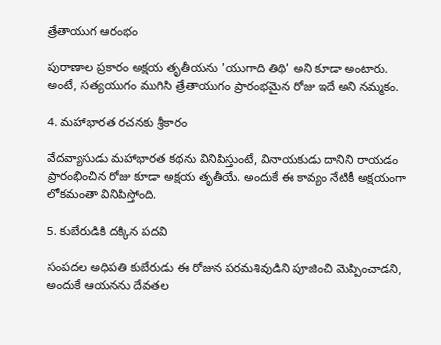త్రేతాయుగ ఆరంభం

పురాణాల ప్రకారం అక్షయ తృతీయను 'యుగాది తిథి' అని కూడా అంటారు. అంటే, సత్యయుగం ముగిసి త్రేతాయుగం ప్రారంభమైన రోజు ఇదే అని నమ్మకం.

4. మహాభారత రచనకు శ్రీకారం

వేదవ్యాసుడు మహాభారత కథను వినిపిస్తుంటే, వినాయకుడు దానిని రాయడం ప్రారంభించిన రోజు కూడా అక్షయ తృతీయే. అందుకే ఈ కావ్యం నేటికీ అక్షయంగా లోకమంతా వినిపిస్తోంది.

5. కుబేరుడికి దక్కిన పదవి

సంపదల అధిపతి కుబేరుడు ఈ రోజున పరమశివుడిని పూజించి మెప్పించాడని, అందుకే ఆయనను దేవతల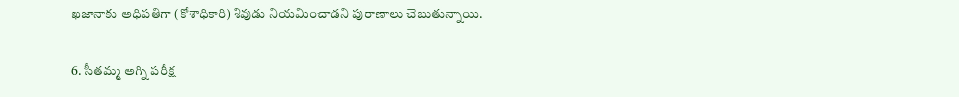ఖజానాకు అధిపతిగా (కోశాధికారి) శివుడు నియమించాడని పురాణాలు చెబుతున్నాయి.

6. సీతమ్మ అగ్ని పరీక్ష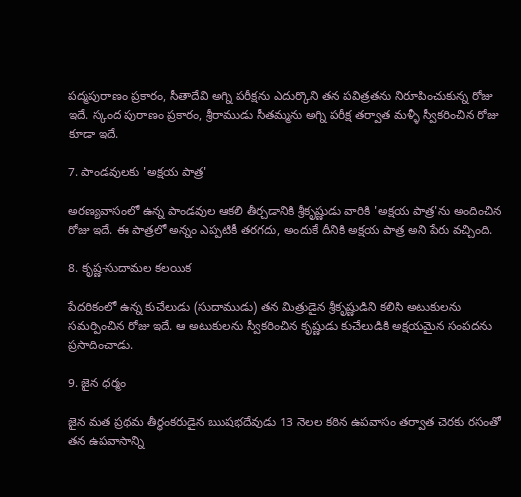పద్మపురాణం ప్రకారం, సీతాదేవి అగ్ని పరీక్షను ఎదుర్కొని తన పవిత్రతను నిరూపించుకున్న రోజు ఇదే. స్కంద పురాణం ప్రకారం, శ్రీరాముడు సీతమ్మను అగ్ని పరీక్ష తర్వాత మళ్ళీ స్వీకరించిన రోజు కూడా ఇదే.

7. పాండవులకు 'అక్షయ పాత్ర'

అరణ్యవాసంలో ఉన్న పాండవుల ఆకలి తీర్చడానికి శ్రీకృష్ణుడు వారికి 'అక్షయ పాత్ర'ను అందించిన రోజు ఇదే. ఈ పాత్రలో అన్నం ఎప్పటికీ తరగదు, అందుకే దీనికి అక్షయ పాత్ర అని పేరు వచ్చింది.

8. కృష్ణ-సుదామల కలయిక

పేదరికంలో ఉన్న కుచేలుడు (సుదాముడు) తన మిత్రుడైన శ్రీకృష్ణుడిని కలిసి అటుకులను సమర్పించిన రోజు ఇదే. ఆ అటుకులను స్వీకరించిన కృష్ణుడు కుచేలుడికి అక్షయమైన సంపదను ప్రసాదించాడు.

9. జైన ధర్మం

జైన మత ప్రథమ తీర్థంకరుడైన ఋషభదేవుడు 13 నెలల కఠిన ఉపవాసం తర్వాత చెరకు రసంతో తన ఉపవాసాన్ని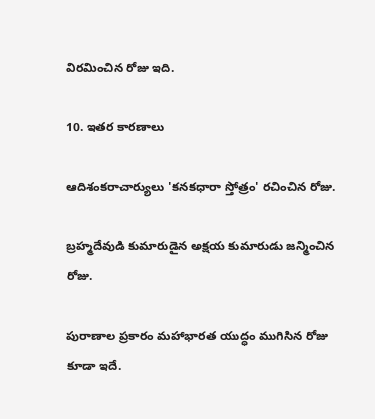విరమించిన రోజు ఇది.

10. ఇతర కారణాలు

ఆదిశంకరాచార్యులు 'కనకధారా స్తోత్రం' రచించిన రోజు.

బ్రహ్మదేవుడి కుమారుడైన అక్షయ కుమారుడు జన్మించిన రోజు.

పురాణాల ప్రకారం మహాభారత యుద్ధం ముగిసిన రోజు కూడా ఇదే.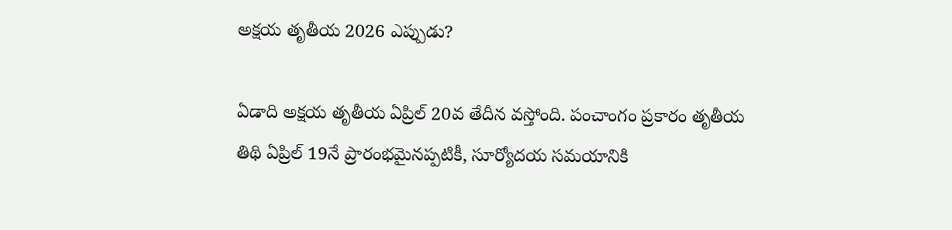అక్షయ తృతీయ 2026 ఎప్పుడు?

ఏడాది అక్షయ తృతీయ ఏప్రిల్ 20వ తేదీన వస్తోంది. పంచాంగం ప్రకారం తృతీయ తిథి ఏప్రిల్ 19నే ప్రారంభమైనప్పటికీ, సూర్యోదయ సమయానికి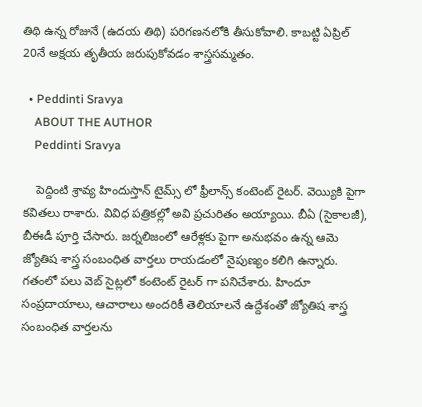తిథి ఉన్న రోజునే (ఉదయ తిథి) పరిగణనలోకి తీసుకోవాలి. కాబట్టి ఏప్రిల్ 20నే అక్షయ తృతీయ జరుపుకోవడం శాస్త్రసమ్మతం.

  • Peddinti Sravya
    ABOUT THE AUTHOR
    Peddinti Sravya

    పెద్దింటి శ్రావ్య హిందుస్తాన్ టైమ్స్ లో ఫ్రీలాన్స్ కంటెంట్ రైటర్. వెయ్యికి పైగా కవితలు రాశారు. వివిధ పత్రికల్లో అవి ప్రచురితం అయ్యాయి. బీఏ (సైకాలజీ), బీఈడీ పూర్తి చేసారు. జర్నలిజంలో ఆరేళ్లకు పైగా అనుభవం ఉన్న ఆమె జ్యోతిష శాస్త్ర సంబంధిత వార్తలు రాయడంలో నైపుణ్యం కలిగి ఉన్నారు. గతంలో పలు వెబ్ సైట్లలో కంటెంట్ రైటర్ గా పనిచేశారు. హిందూ సంప్రదాయాలు, ఆచారాలు అందరికీ తెలియాలనే ఉద్దేశంతో జ్యోతిష శాస్త్ర సంబంధిత వార్తలను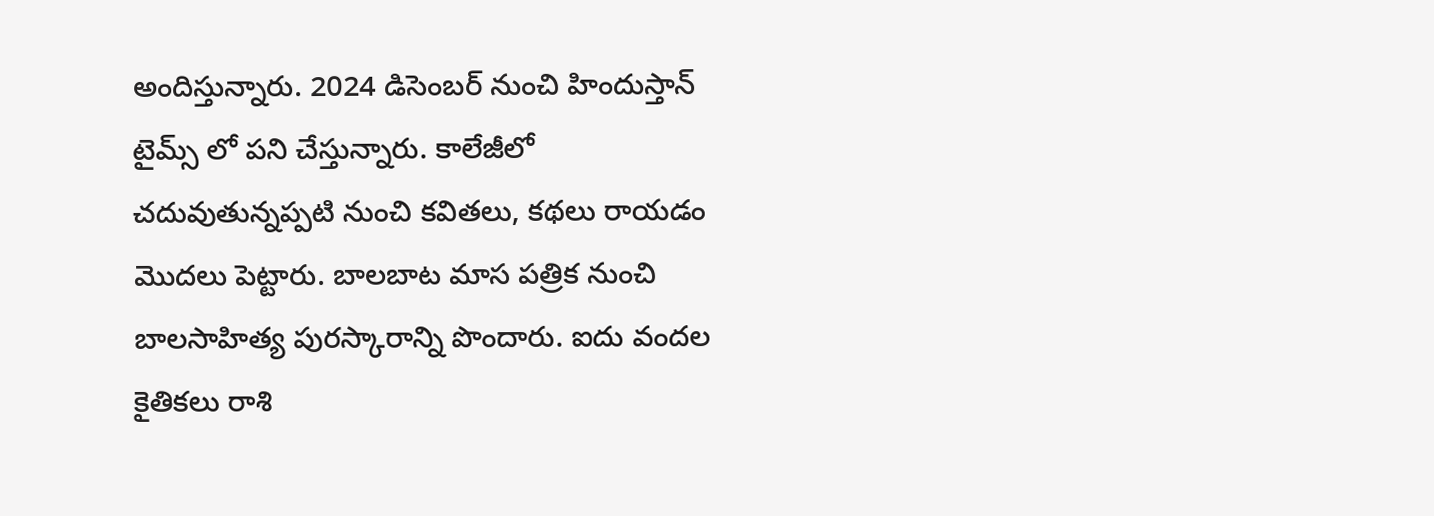అందిస్తున్నారు. 2024 డిసెంబర్ నుంచి హిందుస్తాన్ టైమ్స్ లో పని చేస్తున్నారు. కాలేజీలో చదువుతున్నప్పటి నుంచి కవితలు, కథలు రాయడం మొదలు పెట్టారు. బాలబాట మాస పత్రిక నుంచి బాలసాహిత్య పురస్కారాన్ని పొందారు. ఐదు వందల కైతికలు రాశి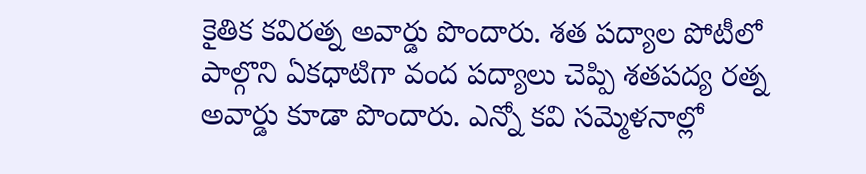కైతిక కవిరత్న అవార్డు పొందారు. శత పద్యాల పోటీలో పాల్గొని ఏకధాటిగా వంద పద్యాలు చెప్పి శతపద్య రత్న అవార్డు కూడా పొందారు. ఎన్నో కవి సమ్మెళనాల్లో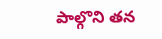పాల్గొని తన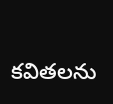కవితలను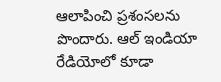ఆలాపించి ప్రశంసలను పొందారు. ఆల్ ఇండియా రేడియోలో కూడా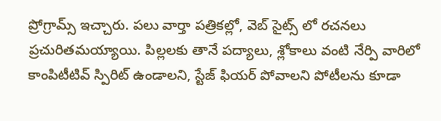ప్రోగ్రామ్స్ ఇచ్చారు. పలు వార్తా పత్రికల్లో, వెబ్ సైట్స్ లో రచనలు ప్రచురితమయ్యాయి. పిల్లలకు తానే పద్యాలు, శ్లోకాలు వంటి నేర్పి వారిలో కాంపిటీటివ్ స్పిరిట్ ఉండాలని, స్టేజ్ ఫియర్ పోవాలని పోటీలను కూడా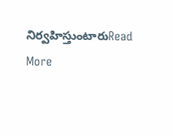నిర్వహిస్తుంటారుRead More